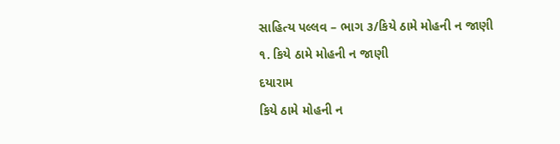સાહિત્ય પલ્લવ – ભાગ ૩/કિયે ઠામે મોહની ન જાણી
૧. કિયે ઠામે મોહની ન જાણી
દયારામ
કિયે ઠામે મોહની ન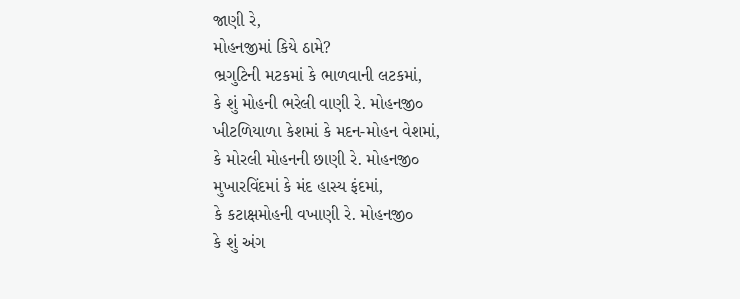જાણી રે,
મોહનજીમાં કિયે ઠામે?
ભ્રગુટિની મટકમાં કે ભાળવાની લટકમાં,
કે શું મોહની ભરેલી વાણી રે. મોહનજી૦
ખીટળિયાળા કેશમાં કે મદન-મોહન વેશમાં,
કે મોરલી મોહનની છાણી રે. મોહનજી૦
મુખારવિંદમાં કે મંદ હાસ્ય ફંદમાં,
કે કટાક્ષમોહની વખાણી રે. મોહનજી૦
કે શું અંગ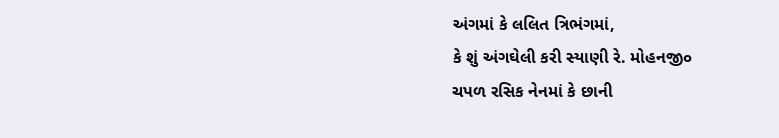અંગમાં કે લલિત ત્રિભંગમાં,
કે શું અંગઘેલી કરી સ્યાણી રે. મોહનજી૦
ચપળ રસિક નેનમાં કે છાની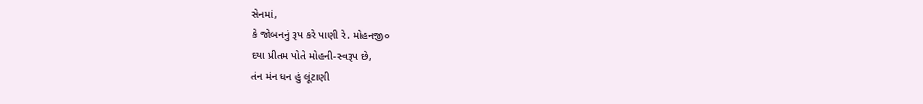સેનમાં,
કે જોબનનું રૂપ કરે પાણી રે. મોહનજી૦
દયા પ્રીતમ પોતે મોહની-સ્વરૂપ છે,
તંન મંન ધન હું લૂંટાણી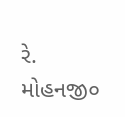રે. મોહનજી૦